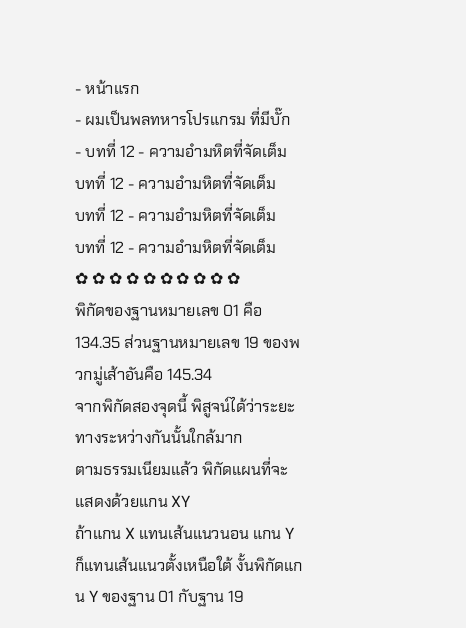- หน้าแรก
- ผมเป็นพลทหารโปรแกรม ที่มีบั๊ก
- บทที่ 12 - ความอำมหิตที่จัดเต็ม
บทที่ 12 - ความอำมหิตที่จัดเต็ม
บทที่ 12 - ความอำมหิตที่จัดเต็ม
บทที่ 12 - ความอำมหิตที่จัดเต็ม
✿ ✿ ✿ ✿ ✿ ✿ ✿ ✿ ✿ ✿
พิกัดของฐานหมายเลข 01 คือ 134.35 ส่วนฐานหมายเลข 19 ของพวกมู่เส้าอันคือ 145.34
จากพิกัดสองจุดนี้ พิสูจน์ได้ว่าระยะทางระหว่างกันนั้นใกล้มาก
ตามธรรมเนียมแล้ว พิกัดแผนที่จะแสดงด้วยแกน XY
ถ้าแกน X แทนเส้นแนวนอน แกน Y ก็แทนเส้นแนวตั้งเหนือใต้ งั้นพิกัดแกน Y ของฐาน 01 กับฐาน 19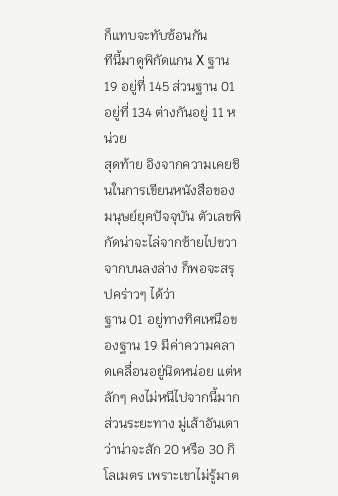ก็แทบจะทับซ้อนกัน
ทีนี้มาดูพิกัดแกน X ฐาน 19 อยู่ที่ 145 ส่วนฐาน 01 อยู่ที่ 134 ต่างกันอยู่ 11 หน่วย
สุดท้าย อิงจากความเคยชินในการเขียนหนังสือของมนุษย์ยุคปัจจุบัน ตัวเลขพิกัดน่าจะไล่จากซ้ายไปขวา จากบนลงล่าง ก็พอจะสรุปคร่าวๆ ได้ว่า
ฐาน 01 อยู่ทางทิศเหนือของฐาน 19 มีค่าความคลาดเคลื่อนอยู่นิดหน่อย แต่หลักๆ คงไม่หนีไปจากนี้มาก
ส่วนระยะทาง มู่เส้าอันเดาว่าน่าจะสัก 20 หรือ 30 กิโลเมตร เพราะเขาไม่รู้มาต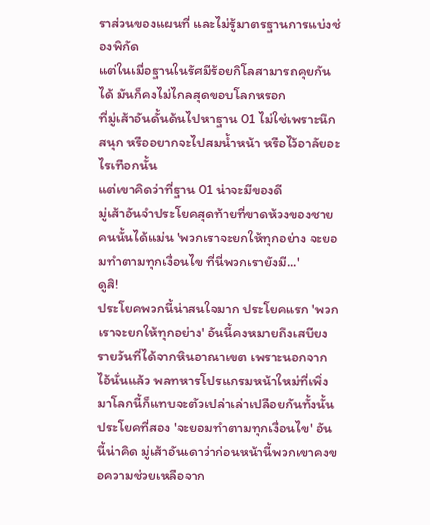ราส่วนของแผนที่ และไม่รู้มาตรฐานการแบ่งช่องพิกัด
แต่ในเมื่อฐานในรัศมีร้อยกิโลสามารถคุยกันได้ มันก็คงไม่ไกลสุดขอบโลกหรอก
ที่มู่เส้าอันดั้นด้นไปหาฐาน 01 ไม่ใช่เพราะนึกสนุก หรืออยากจะไปสมน้ำหน้า หรือไว้อาลัยอะไรเทือกนั้น
แต่เขาคิดว่าที่ฐาน 01 น่าจะมีของดี
มู่เส้าอันจำประโยคสุดท้ายที่ขาดห้วงของชายคนนั้นได้แม่น 'พวกเราจะยกให้ทุกอย่าง จะยอมทำตามทุกเงื่อนไข ที่นี่พวกเรายังมี...'
ดูสิ!
ประโยคพวกนี้น่าสนใจมาก ประโยคแรก 'พวกเราจะยกให้ทุกอย่าง' อันนี้คงหมายถึงเสบียงรายวันที่ได้จากหินอาณาเขต เพราะนอกจากไอ้นั่นแล้ว พลทหารโปรแกรมหน้าใหม่ที่เพิ่งมาโลกนี้ก็แทบจะตัวเปล่าเล่าเปลือยกันทั้งนั้น
ประโยคที่สอง 'จะยอมทำตามทุกเงื่อนไข' อันนี้น่าคิด มู่เส้าอันเดาว่าก่อนหน้านี้พวกเขาคงขอความช่วยเหลือจาก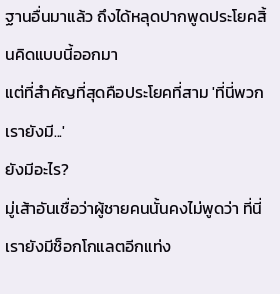ฐานอื่นมาแล้ว ถึงได้หลุดปากพูดประโยคสิ้นคิดแบบนี้ออกมา
แต่ที่สำคัญที่สุดคือประโยคที่สาม 'ที่นี่พวกเรายังมี...'
ยังมีอะไร?
มู่เส้าอันเชื่อว่าผู้ชายคนนั้นคงไม่พูดว่า ที่นี่เรายังมีช็อกโกแลตอีกแท่ง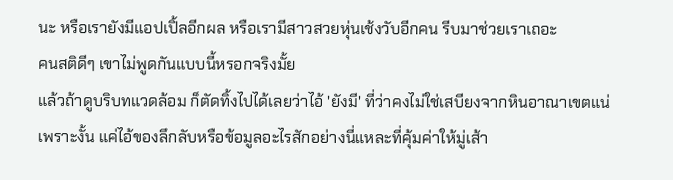นะ หรือเรายังมีแอปเปิ้ลอีกผล หรือเรามีสาวสวยหุ่นเช้งวับอีกคน รีบมาช่วยเราเถอะ
คนสติดีๆ เขาไม่พูดกันแบบนี้หรอกจริงมั้ย
แล้วถ้าดูบริบทแวดล้อม ก็ตัดทิ้งไปได้เลยว่าไอ้ 'ยังมี' ที่ว่าคงไม่ใช่เสบียงจากหินอาณาเขตแน่
เพราะงั้น แค่ไอ้ของลึกลับหรือข้อมูลอะไรสักอย่างนี่แหละที่คุ้มค่าให้มู่เส้า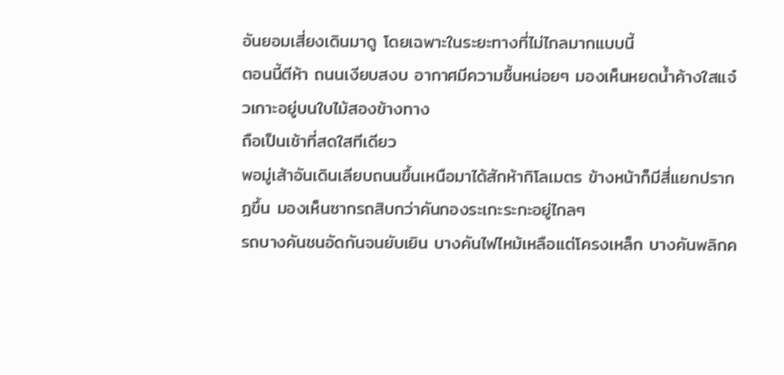อันยอมเสี่ยงเดินมาดู โดยเฉพาะในระยะทางที่ไม่ไกลมากแบบนี้
ตอนนี้ตีห้า ถนนเงียบสงบ อากาศมีความชื้นหน่อยๆ มองเห็นหยดน้ำค้างใสแจ๋วเกาะอยู่บนใบไม้สองข้างทาง
ถือเป็นเช้าที่สดใสทีเดียว
พอมู่เส้าอันเดินเลียบถนนขึ้นเหนือมาได้สักห้ากิโลเมตร ข้างหน้าก็มีสี่แยกปรากฏขึ้น มองเห็นซากรถสิบกว่าคันกองระเกะระกะอยู่ไกลๆ
รถบางคันชนอัดกันจนยับเยิน บางคันไฟไหม้เหลือแต่โครงเหล็ก บางคันพลิกค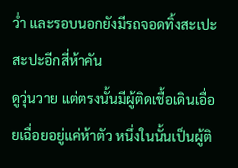ว่ำ และรอบนอกยังมีรถจอดทิ้งสะเปะสะปะอีกสี่ห้าคัน
ดูวุ่นวาย แต่ตรงนั้นมีผู้ติดเชื้อเดินเอื่อยเฉื่อยอยู่แค่ห้าตัว หนึ่งในนั้นเป็นผู้ติ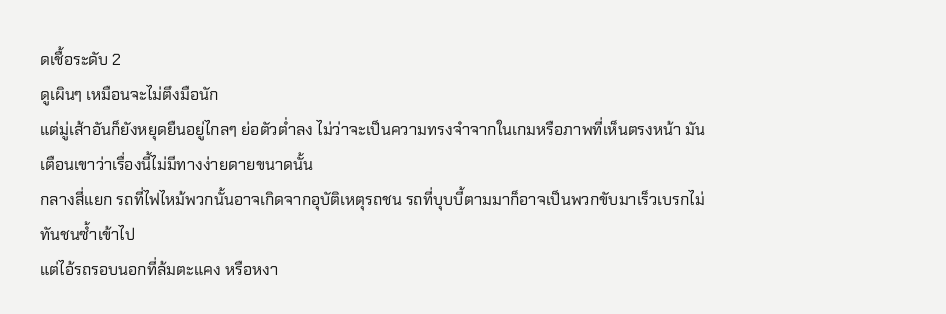ดเชื้อระดับ 2
ดูเผินๆ เหมือนจะไม่ตึงมือนัก
แต่มู่เส้าอันก็ยังหยุดยืนอยู่ไกลๆ ย่อตัวต่ำลง ไม่ว่าจะเป็นความทรงจำจากในเกมหรือภาพที่เห็นตรงหน้า มันเตือนเขาว่าเรื่องนี้ไม่มีทางง่ายดายขนาดนั้น
กลางสี่แยก รถที่ไฟไหม้พวกนั้นอาจเกิดจากอุบัติเหตุรถชน รถที่บุบบี้ตามมาก็อาจเป็นพวกขับมาเร็วเบรกไม่ทันชนซ้ำเข้าไป
แต่ไอ้รถรอบนอกที่ล้มตะแคง หรือหงา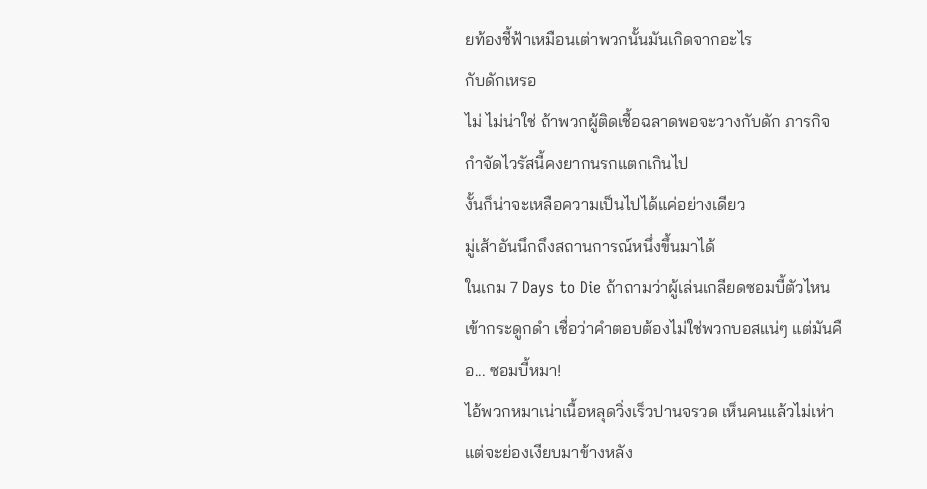ยท้องชี้ฟ้าเหมือนเต่าพวกนั้นมันเกิดจากอะไร
กับดักเหรอ
ไม่ ไม่น่าใช่ ถ้าพวกผู้ติดเชื้อฉลาดพอจะวางกับดัก ภารกิจกำจัดไวรัสนี้คงยากนรกแตกเกินไป
งั้นก็น่าจะเหลือความเป็นไปได้แค่อย่างเดียว
มู่เส้าอันนึกถึงสถานการณ์หนึ่งขึ้นมาได้
ในเกม 7 Days to Die ถ้าถามว่าผู้เล่นเกลียดซอมบี้ตัวไหนเข้ากระดูกดำ เชื่อว่าคำตอบต้องไม่ใช่พวกบอสแน่ๆ แต่มันคือ... ซอมบี้หมา!
ไอ้พวกหมาเน่าเนื้อหลุดวิ่งเร็วปานจรวด เห็นคนแล้วไม่เห่า แต่จะย่องเงียบมาข้างหลัง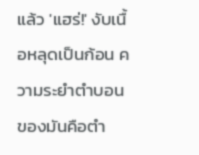แล้ว 'แฮร่!' งับเนื้อหลุดเป็นก้อน ความระยำตำบอนของมันคือตำ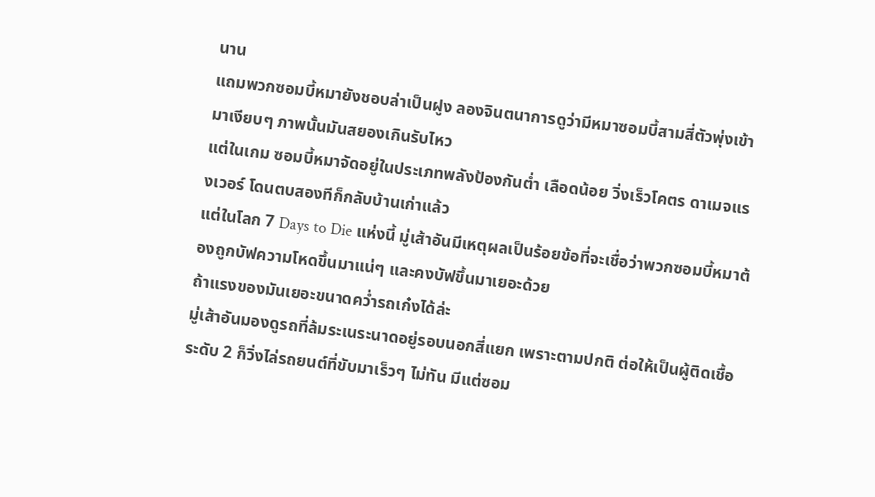นาน
แถมพวกซอมบี้หมายังชอบล่าเป็นฝูง ลองจินตนาการดูว่ามีหมาซอมบี้สามสี่ตัวพุ่งเข้ามาเงียบๆ ภาพนั้นมันสยองเกินรับไหว
แต่ในเกม ซอมบี้หมาจัดอยู่ในประเภทพลังป้องกันต่ำ เลือดน้อย วิ่งเร็วโคตร ดาเมจแรงเวอร์ โดนตบสองทีก็กลับบ้านเก่าแล้ว
แต่ในโลก 7 Days to Die แห่งนี้ มู่เส้าอันมีเหตุผลเป็นร้อยข้อที่จะเชื่อว่าพวกซอมบี้หมาต้องถูกบัฟความโหดขึ้นมาแน่ๆ และคงบัฟขึ้นมาเยอะด้วย
ถ้าแรงของมันเยอะขนาดคว่ำรถเก๋งได้ล่ะ
มู่เส้าอันมองดูรถที่ล้มระเนระนาดอยู่รอบนอกสี่แยก เพราะตามปกติ ต่อให้เป็นผู้ติดเชื้อระดับ 2 ก็วิ่งไล่รถยนต์ที่ขับมาเร็วๆ ไม่ทัน มีแต่ซอม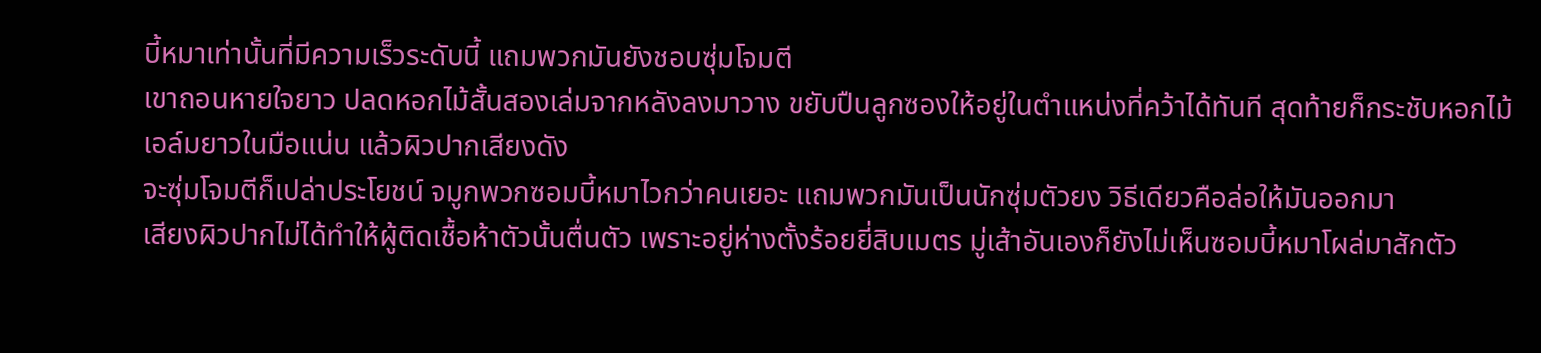บี้หมาเท่านั้นที่มีความเร็วระดับนี้ แถมพวกมันยังชอบซุ่มโจมตี
เขาถอนหายใจยาว ปลดหอกไม้สั้นสองเล่มจากหลังลงมาวาง ขยับปืนลูกซองให้อยู่ในตำแหน่งที่คว้าได้ทันที สุดท้ายก็กระชับหอกไม้เอล์มยาวในมือแน่น แล้วผิวปากเสียงดัง
จะซุ่มโจมตีก็เปล่าประโยชน์ จมูกพวกซอมบี้หมาไวกว่าคนเยอะ แถมพวกมันเป็นนักซุ่มตัวยง วิธีเดียวคือล่อให้มันออกมา
เสียงผิวปากไม่ได้ทำให้ผู้ติดเชื้อห้าตัวนั้นตื่นตัว เพราะอยู่ห่างตั้งร้อยยี่สิบเมตร มู่เส้าอันเองก็ยังไม่เห็นซอมบี้หมาโผล่มาสักตัว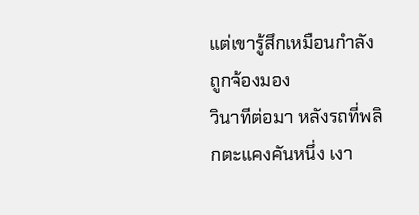แต่เขารู้สึกเหมือนกำลังถูกจ้องมอง
วินาทีต่อมา หลังรถที่พลิกตะแคงคันหนึ่ง เงา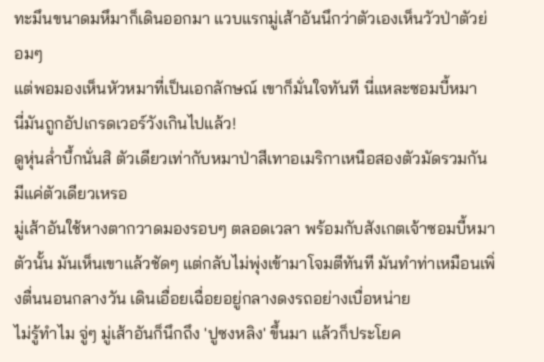ทะมึนขนาดมหึมาก็เดินออกมา แวบแรกมู่เส้าอันนึกว่าตัวเองเห็นวัวป่าตัวย่อมๆ
แต่พอมองเห็นหัวหมาที่เป็นเอกลักษณ์ เขาก็มั่นใจทันที นี่แหละซอมบี้หมา
นี่มันถูกอัปเกรดเวอร์วังเกินไปแล้ว!
ดูหุ่นล่ำบึ้กนั่นสิ ตัวเดียวเท่ากับหมาป่าสีเทาอเมริกาเหนือสองตัวมัดรวมกัน
มีแค่ตัวเดียวเหรอ
มู่เส้าอันใช้หางตากวาดมองรอบๆ ตลอดเวลา พร้อมกับสังเกตเจ้าซอมบี้หมาตัวนั้น มันเห็นเขาแล้วชัดๆ แต่กลับไม่พุ่งเข้ามาโจมตีทันที มันทำท่าเหมือนเพิ่งตื่นนอนกลางวัน เดินเอื่อยเฉื่อยอยู่กลางดงรถอย่างเบื่อหน่าย
ไม่รู้ทำไม จู่ๆ มู่เส้าอันก็นึกถึง 'ปูซงหลิง' ขึ้นมา แล้วก็ประโยค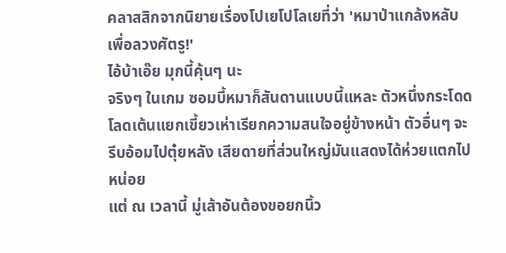คลาสสิกจากนิยายเรื่องโปเยโปโลเยที่ว่า 'หมาป่าแกล้งหลับ เพื่อลวงศัตรู!'
ไอ้บ้าเอ๊ย มุกนี้คุ้นๆ นะ
จริงๆ ในเกม ซอมบี้หมาก็สันดานแบบนี้แหละ ตัวหนึ่งกระโดดโลดเต้นแยกเขี้ยวเห่าเรียกความสนใจอยู่ข้างหน้า ตัวอื่นๆ จะรีบอ้อมไปตุ๋ยหลัง เสียดายที่ส่วนใหญ่มันแสดงได้ห่วยแตกไปหน่อย
แต่ ณ เวลานี้ มู่เส้าอันต้องขอยกนิ้ว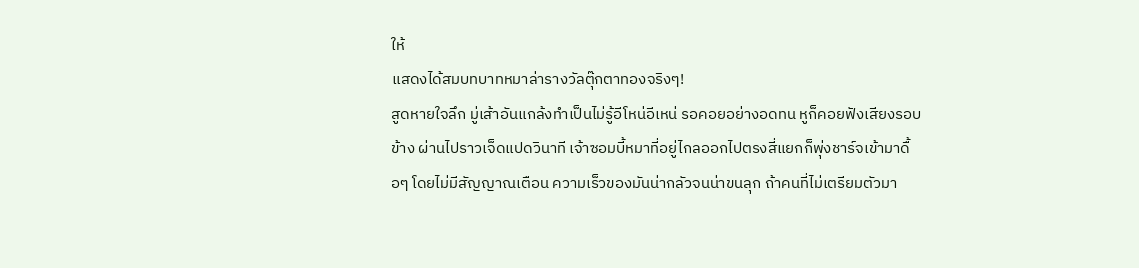ให้
แสดงได้สมบทบาทหมาล่ารางวัลตุ๊กตาทองจริงๆ!
สูดหายใจลึก มู่เส้าอันแกล้งทำเป็นไม่รู้อีโหน่อีเหน่ รอคอยอย่างอดทน หูก็คอยฟังเสียงรอบข้าง ผ่านไปราวเจ็ดแปดวินาที เจ้าซอมบี้หมาที่อยู่ไกลออกไปตรงสี่แยกก็พุ่งชาร์จเข้ามาดื้อๆ โดยไม่มีสัญญาณเตือน ความเร็วของมันน่ากลัวจนน่าขนลุก ถ้าคนที่ไม่เตรียมตัวมา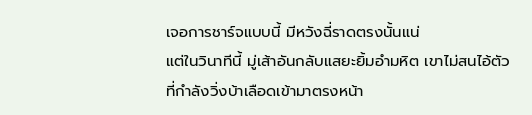เจอการชาร์จแบบนี้ มีหวังฉี่ราดตรงนั้นแน่
แต่ในวินาทีนี้ มู่เส้าอันกลับแสยะยิ้มอำมหิต เขาไม่สนไอ้ตัวที่กำลังวิ่งบ้าเลือดเข้ามาตรงหน้า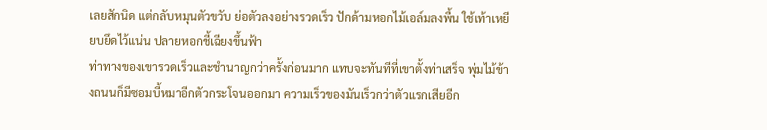เลยสักนิด แต่กลับหมุนตัวขวับ ย่อตัวลงอย่างรวดเร็ว ปักด้ามหอกไม้เอล์มลงพื้น ใช้เท้าเหยียบยึดไว้แน่น ปลายหอกชี้เฉียงขึ้นฟ้า
ท่าทางของเขารวดเร็วและชำนาญกว่าครั้งก่อนมาก แทบจะทันทีที่เขาตั้งท่าเสร็จ พุ่มไม้ข้างถนนก็มีซอมบี้หมาอีกตัวกระโจนออกมา ความเร็วของมันเร็วกว่าตัวแรกเสียอีก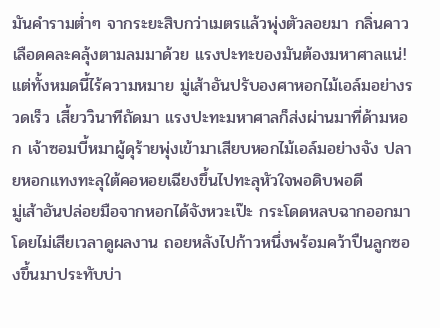มันคำรามต่ำๆ จากระยะสิบกว่าเมตรแล้วพุ่งตัวลอยมา กลิ่นคาวเลือดคละคลุ้งตามลมมาด้วย แรงปะทะของมันต้องมหาศาลแน่!
แต่ทั้งหมดนี้ไร้ความหมาย มู่เส้าอันปรับองศาหอกไม้เอล์มอย่างรวดเร็ว เสี้ยววินาทีถัดมา แรงปะทะมหาศาลก็ส่งผ่านมาที่ด้ามหอก เจ้าซอมบี้หมาผู้ดุร้ายพุ่งเข้ามาเสียบหอกไม้เอล์มอย่างจัง ปลายหอกแทงทะลุใต้คอหอยเฉียงขึ้นไปทะลุหัวใจพอดิบพอดี
มู่เส้าอันปล่อยมือจากหอกได้จังหวะเป๊ะ กระโดดหลบฉากออกมาโดยไม่เสียเวลาดูผลงาน ถอยหลังไปก้าวหนึ่งพร้อมคว้าปืนลูกซองขึ้นมาประทับบ่า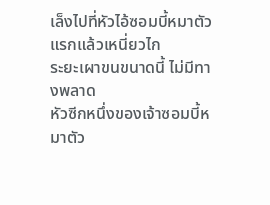เล็งไปที่หัวไอ้ซอมบี้หมาตัวแรกแล้วเหนี่ยวไก
ระยะเผาขนขนาดนี้ ไม่มีทางพลาด
หัวซีกหนึ่งของเจ้าซอมบี้หมาตัว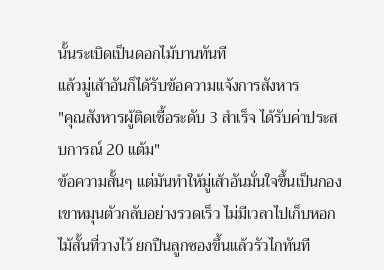นั้นระเบิดเป็นดอกไม้บานทันที
แล้วมู่เส้าอันก็ได้รับข้อความแจ้งการสังหาร
"คุณสังหารผู้ติดเชื้อระดับ 3 สำเร็จ ได้รับค่าประสบการณ์ 20 แต้ม"
ข้อความสั้นๆ แต่มันทำให้มู่เส้าอันมั่นใจขึ้นเป็นกอง
เขาหมุนตัวกลับอย่างรวดเร็ว ไม่มีเวลาไปเก็บหอกไม้สั้นที่วางไว้ ยกปืนลูกซองขึ้นแล้วรัวไกทันที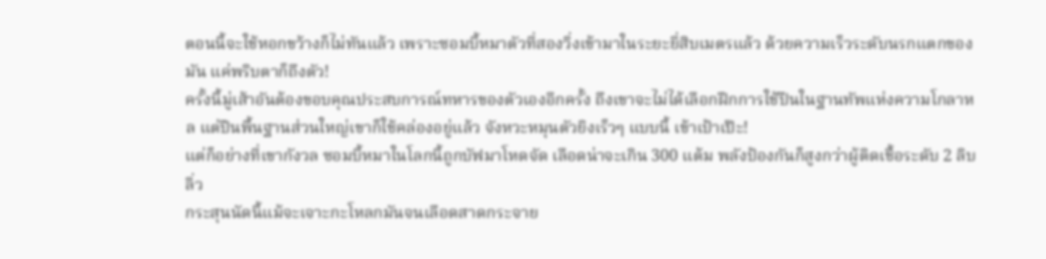ตอนนี้จะใช้หอกขว้างก็ไม่ทันแล้ว เพราะซอมบี้หมาตัวที่สองวิ่งเข้ามาในระยะยี่สิบเมตรแล้ว ด้วยความเร็วระดับนรกแตกของมัน แค่พริบตาก็ถึงตัว!
ครั้งนี้มู่เส้าอันต้องขอบคุณประสบการณ์ทหารของตัวเองอีกครั้ง ถึงเขาจะไม่ได้เลือกฝึกการใช้ปืนในฐานทัพแห่งความโกลาหล แต่ปืนพื้นฐานส่วนใหญ่เขาก็ใช้คล่องอยู่แล้ว จังหวะหมุนตัวยิงเร็วๆ แบบนี้ เข้าเป้าเป๊ะ!
แต่ก็อย่างที่เขากังวล ซอมบี้หมาในโลกนี้ถูกบัฟมาโหดจัด เลือดน่าจะเกิน 300 แต้ม พลังป้องกันก็สูงกว่าผู้ติดเชื้อระดับ 2 ลิบลิ่ว
กระสุนนัดนี้แม้จะเจาะกะโหลกมันจนเลือดสาดกระจาย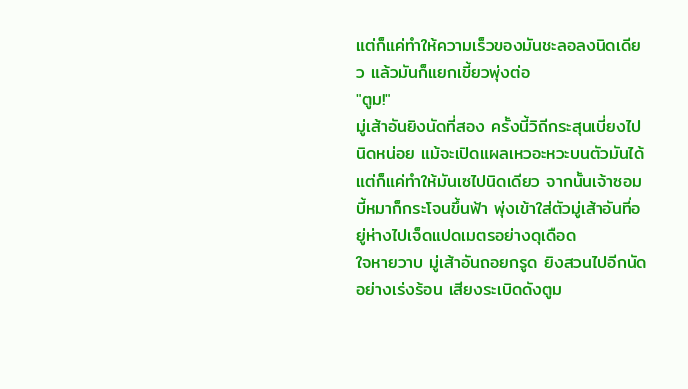แต่ก็แค่ทำให้ความเร็วของมันชะลอลงนิดเดียว แล้วมันก็แยกเขี้ยวพุ่งต่อ
"ตูม!"
มู่เส้าอันยิงนัดที่สอง ครั้งนี้วิถีกระสุนเบี่ยงไปนิดหน่อย แม้จะเปิดแผลเหวอะหวะบนตัวมันได้ แต่ก็แค่ทำให้มันเซไปนิดเดียว จากนั้นเจ้าซอมบี้หมาก็กระโจนขึ้นฟ้า พุ่งเข้าใส่ตัวมู่เส้าอันที่อยู่ห่างไปเจ็ดแปดเมตรอย่างดุเดือด
ใจหายวาบ มู่เส้าอันถอยกรูด ยิงสวนไปอีกนัดอย่างเร่งร้อน เสียงระเบิดดังตูม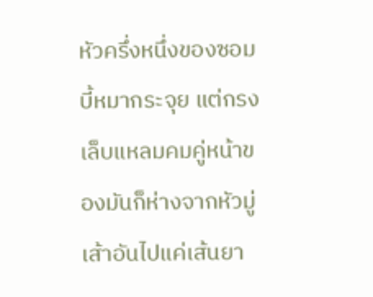หัวครึ่งหนึ่งของซอมบี้หมากระจุย แต่กรงเล็บแหลมคมคู่หน้าของมันก็ห่างจากหัวมู่เส้าอันไปแค่เส้นยา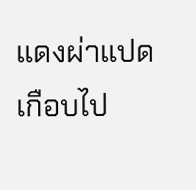แดงผ่าแปด
เกือบไป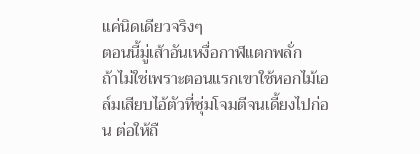แค่นิดเดียวจริงๆ
ตอนนี้มู่เส้าอันเหงื่อกาฬแตกพลั่ก
ถ้าไม่ใช่เพราะตอนแรกเขาใช้หอกไม้เอล์มเสียบไอ้ตัวที่ซุ่มโจมตีจนเดี้ยงไปก่อน ต่อให้ถื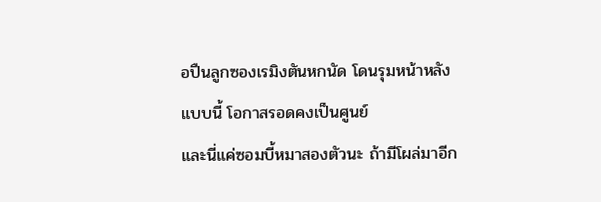อปืนลูกซองเรมิงตันหกนัด โดนรุมหน้าหลังแบบนี้ โอกาสรอดคงเป็นศูนย์
และนี่แค่ซอมบี้หมาสองตัวนะ ถ้ามีโผล่มาอีก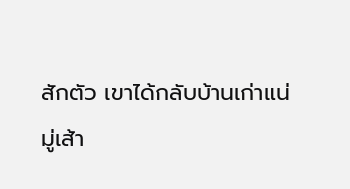สักตัว เขาได้กลับบ้านเก่าแน่
มู่เส้า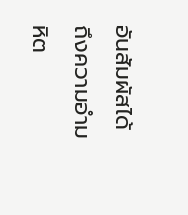อันสัมผัสได้ถึงความอำมหิต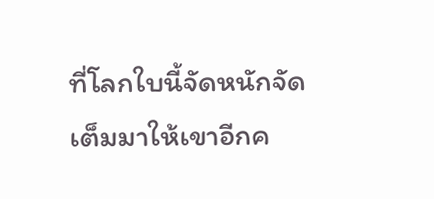ที่โลกใบนี้จัดหนักจัดเต็มมาให้เขาอีกค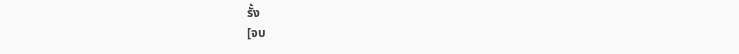รั้ง
[จบ